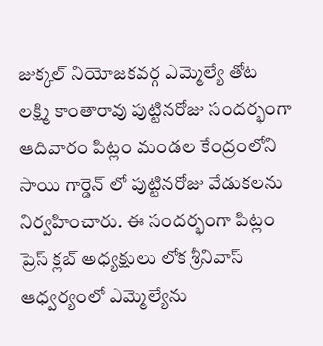జుక్కల్ నియోజకవర్గ ఎమ్మెల్యే తోట లక్ష్మి కాంతారావు పుట్టినరోజు సందర్భంగా ఆదివారం పిట్లం మండల కేంద్రంలోని సాయి గార్డెన్ లో పుట్టినరోజు వేడుకలను నిర్వహించారు. ఈ సందర్భంగా పిట్లం ప్రెస్ క్లబ్ అధ్యక్షులు లోక శ్రీనివాస్ ఆధ్వర్యంలో ఎమ్మెల్యేను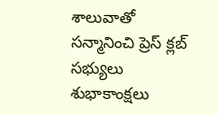శాలువాతో సన్మానించి ప్రెస్ క్లబ్ సభ్యులు శుభాకాంక్షలు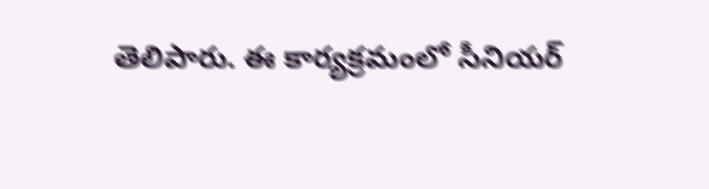తెలిపారు. ఈ కార్యక్రమంలో సీనియర్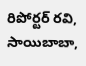రిపోర్టర్ రవి, సాయిబాబా,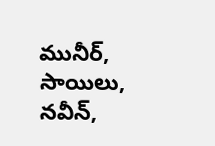మునీర్, సాయిలు, నవీన్,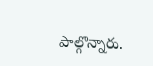పాల్గొన్నారు.